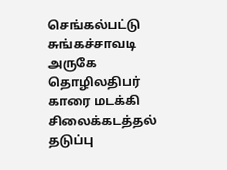செங்கல்பட்டு சுங்கச்சாவடி அருகே தொழிலதிபர் காரை மடக்கி சிலைக்கடத்தல் தடுப்பு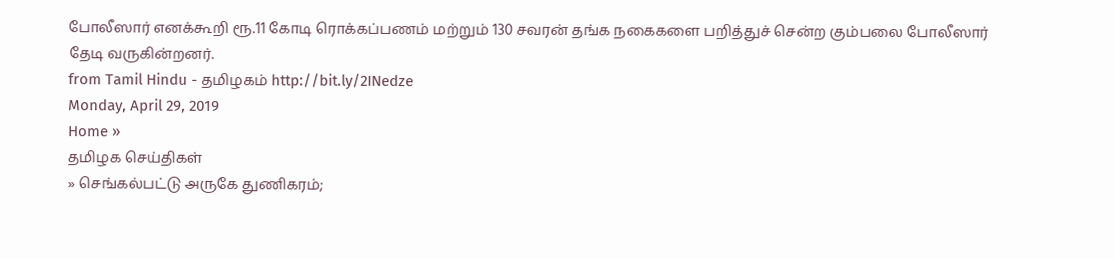போலீஸார் எனக்கூறி ரூ.11 கோடி ரொக்கப்பணம் மற்றும் 130 சவரன் தங்க நகைகளை பறித்துச் சென்ற கும்பலை போலீஸார் தேடி வருகின்றனர்.
from Tamil Hindu - தமிழகம் http://bit.ly/2INedze
Monday, April 29, 2019
Home »
தமிழக செய்திகள்
» செங்கல்பட்டு அருகே துணிகரம்;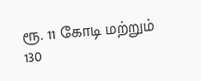ரூ. 11 கோடி மற்றும் 130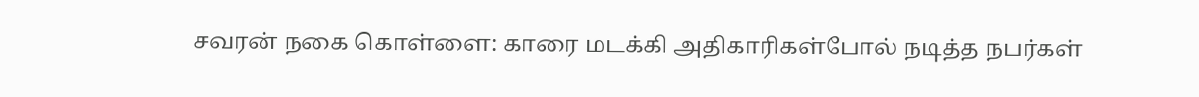சவரன் நகை கொள்ளை: காரை மடக்கி அதிகாரிகள்போல் நடித்த நபர்கள்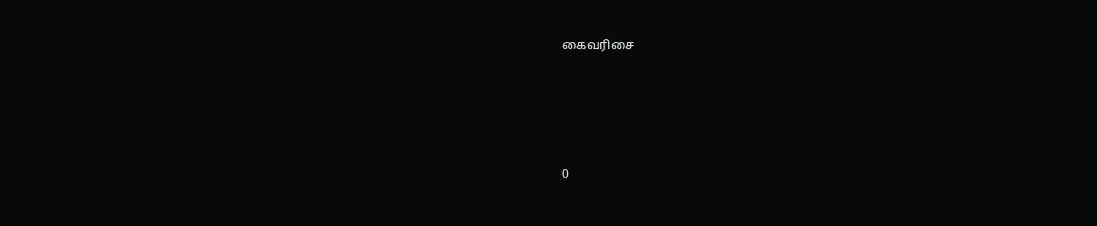கைவரிசை







0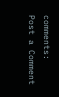comments:
Post a Comment